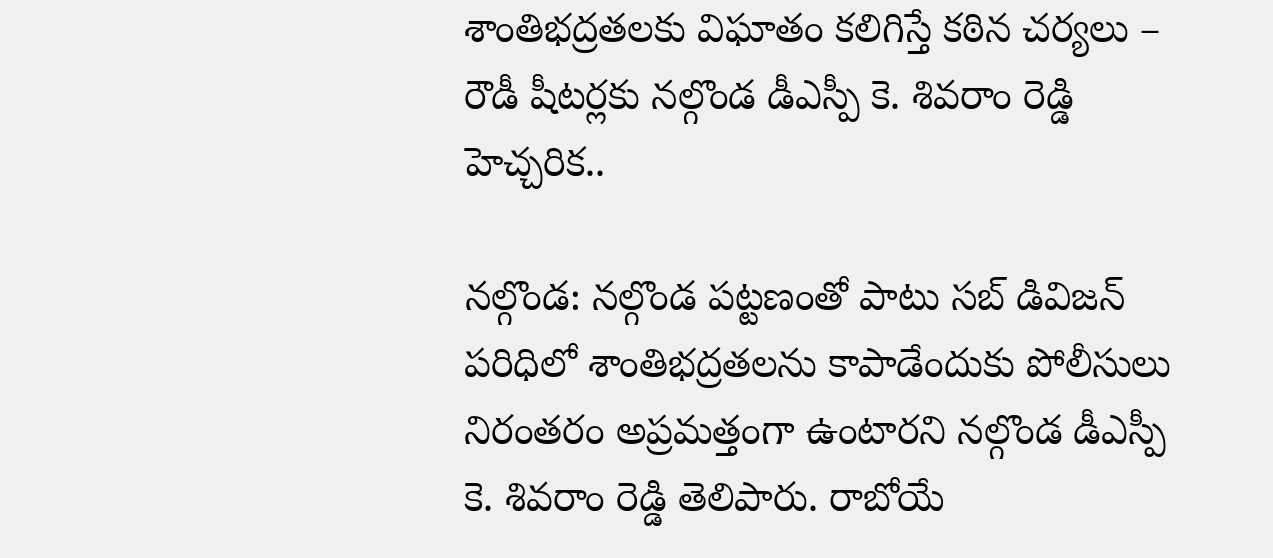శాంతిభద్రతలకు విఘాతం కలిగిస్తే కఠిన చర్యలు – రౌడీ షీటర్లకు నల్గొండ డీఎస్పీ కె. శివరాం రెడ్డి హెచ్చరిక..

నల్గొండ: నల్గొండ పట్టణంతో పాటు సబ్ డివిజన్ పరిధిలో శాంతిభద్రతలను కాపాడేందుకు పోలీసులు నిరంతరం అప్రమత్తంగా ఉంటారని నల్గొండ డీఎస్పీ కె. శివరాం రెడ్డి తెలిపారు. రాబోయే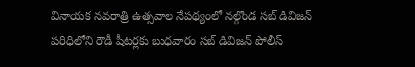వినాయక నవరాత్రి ఉత్సవాల నేపథ్యంలో నల్గొండ సబ్ డివిజన్ పరిధిలోని రౌడీ షీటర్లకు బుధవారం సబ్ డివిజన్ పోలీస్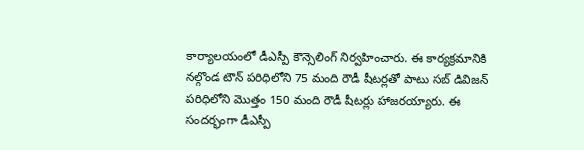కార్యాలయంలో డీఎస్పీ కౌన్సెలింగ్ నిర్వహించారు. ఈ కార్యక్రమానికి నల్గొండ టౌన్ పరిధిలోని 75 మంది రౌడీ షీటర్లతో పాటు సబ్ డివిజన్ పరిధిలోని మొత్తం 150 మంది రౌడీ షీటర్లు హాజరయ్యారు. ఈ సందర్భంగా డీఎస్పీ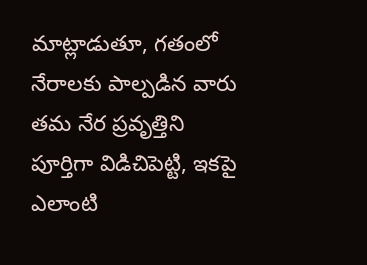మాట్లాడుతూ, గతంలో నేరాలకు పాల్పడిన వారు తమ నేర ప్రవృత్తిని పూర్తిగా విడిచిపెట్టి, ఇకపై ఎలాంటి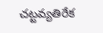చట్టవ్యతిరేక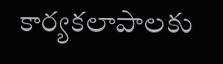కార్యకలాపాలకు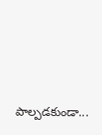పాల్పడకుండా...